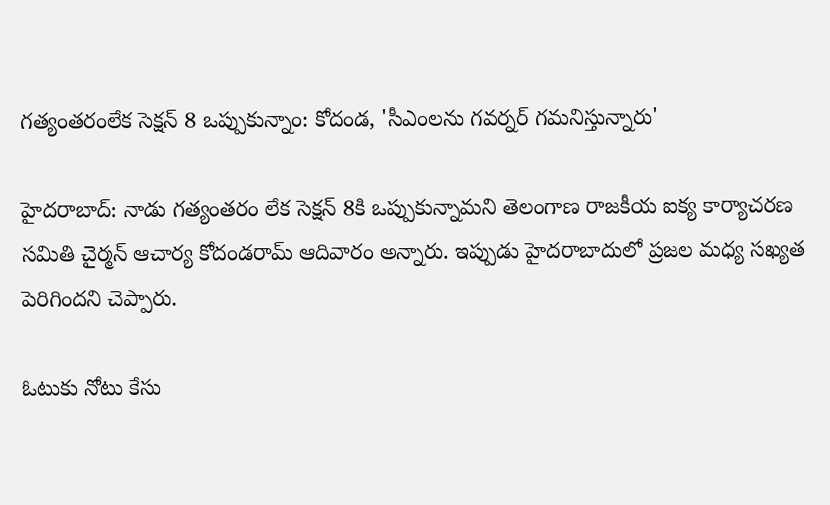గత్యంతరంలేక సెక్షన్ 8 ఒప్పుకున్నాం: కోదండ, 'సీఎంలను గవర్నర్ గమనిస్తున్నారు'

హైదరాబాద్: నాడు గత్యంతరం లేక సెక్షన్ 8కి ఒప్పుకున్నామని తెలంగాణ రాజకీయ ఐక్య కార్యాచరణ సమితి చైర్మన్ ఆచార్య కోదండరామ్ ఆదివారం అన్నారు. ఇప్పుడు హైదరాబాదులో ప్రజల మధ్య సఖ్యత పెరిగిందని చెప్పారు.

ఓటుకు నోటు కేసు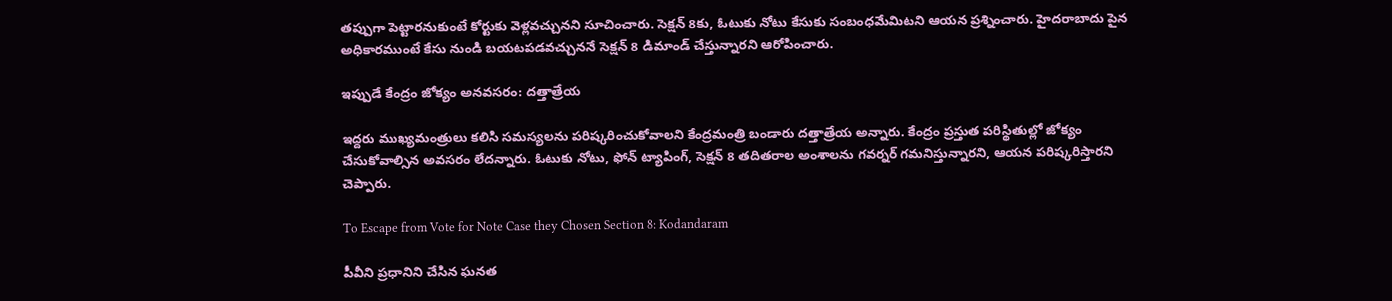తప్పుగా పెట్టారనుకుంటే కోర్టుకు వెళ్లవచ్చునని సూచించారు. సెక్షన్ 8కు, ఓటుకు నోటు కేసుకు సంబంధమేమిటని ఆయన ప్రశ్నించారు. హైదరాబాదు పైన అధికారముంటే కేసు నుండి బయటపడవచ్చుననే సెక్షన్ 8 డిమాండ్ చేస్తున్నారని ఆరోపించారు.

ఇప్పుడే కేంద్రం జోక్యం అనవసరం: దత్తాత్రేయ

ఇద్దరు ముఖ్యమంత్రులు కలిసి సమస్యలను పరిష్కరించుకోవాలని కేంద్రమంత్రి బండారు దత్తాత్రేయ అన్నారు. కేంద్రం ప్రస్తుత పరిస్థితుల్లో జోక్యం చేసుకోవాల్సిన అవసరం లేదన్నారు. ఓటుకు నోటు, ఫోన్ ట్యాపింగ్, సెక్షన్ 8 తదితరాల అంశాలను గవర్నర్ గమనిస్తున్నారని, ఆయన పరిష్కరిస్తారని చెప్పారు.

To Escape from Vote for Note Case they Chosen Section 8: Kodandaram

పీవీని ప్రధానిని చేసిన ఘనత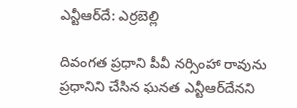ఎన్టీఆర్‌దే: ఎర్రబెల్లి

దివంగత ప్రధాని పీవీ నర్సింహా రావును ప్రధానిని చేసిన ఘనత ఎన్టీఆర్‌దేనని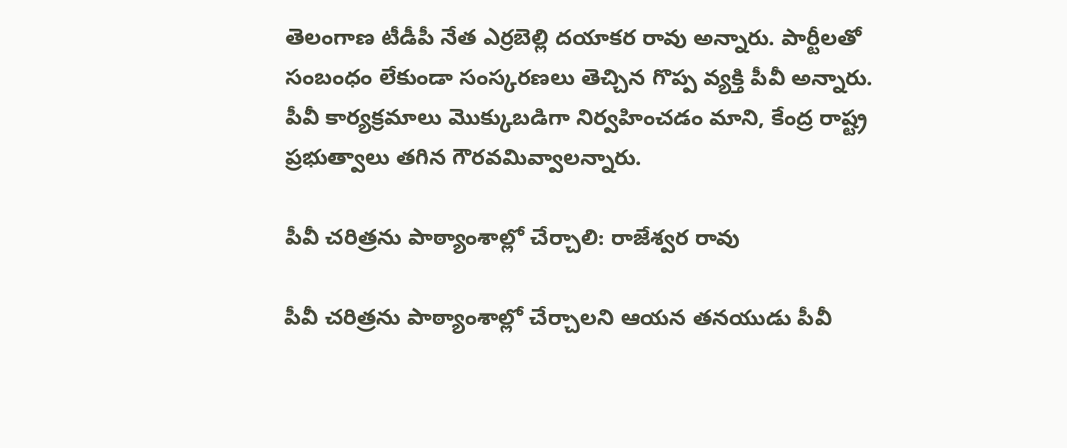తెలంగాణ టీడీపీ నేత ఎర్రబెల్లి దయాకర రావు అన్నారు. పార్టీలతో సంబంధం లేకుండా సంస్కరణలు తెచ్చిన గొప్ప వ్యక్తి పీవీ అన్నారు. పీవీ కార్యక్రమాలు మొక్కుబడిగా నిర్వహించడం మాని, కేంద్ర రాష్ట్ర ప్రభుత్వాలు తగిన గౌరవమివ్వాలన్నారు.

పీవీ చరిత్రను పాఠ్యాంశాల్లో చేర్చాలి: రాజేశ్వర రావు

పీవీ చరిత్రను పాఠ్యాంశాల్లో చేర్చాలని ఆయన తనయుడు పీవీ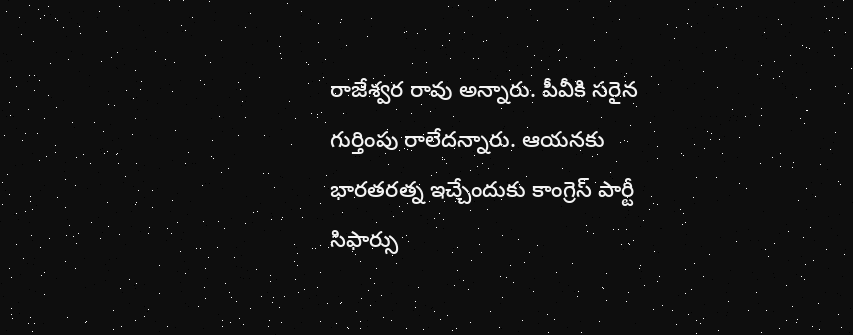రాజేశ్వర రావు అన్నారు. పీవీకి సరైన గుర్తింపు రాలేదన్నారు. ఆయనకు భారతరత్న ఇచ్చేందుకు కాంగ్రెస్ పార్టీ సిఫార్సు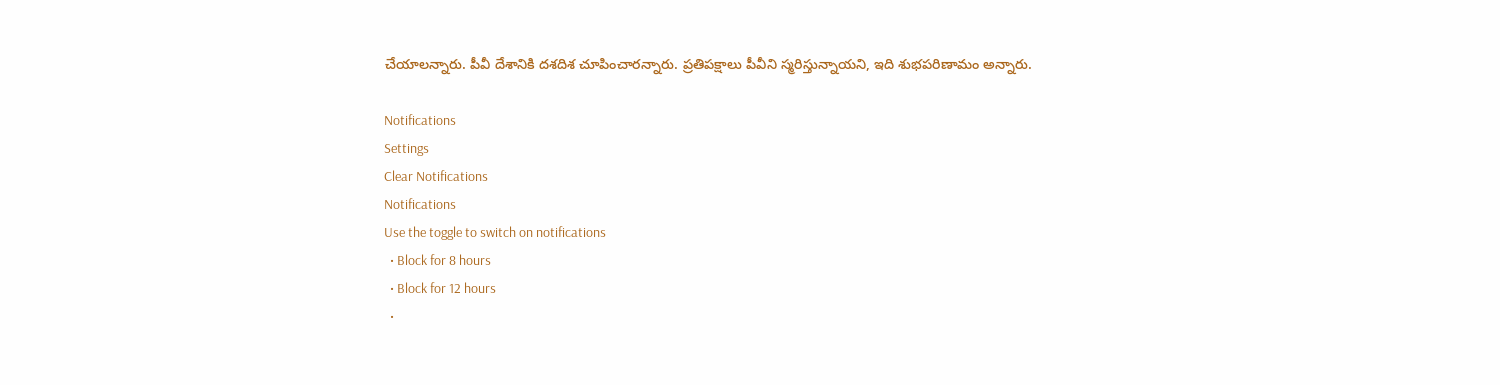చేయాలన్నారు. పీవీ దేశానికి దశదిశ చూపించారన్నారు. ప్రతిపక్షాలు పీవీని స్మరిస్తున్నాయని, ఇది శుభపరిణామం అన్నారు.

Notifications
Settings
Clear Notifications
Notifications
Use the toggle to switch on notifications
  • Block for 8 hours
  • Block for 12 hours
  •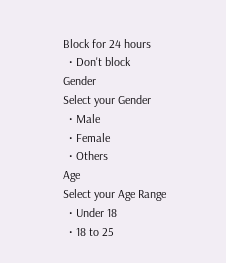Block for 24 hours
  • Don't block
Gender
Select your Gender
  • Male
  • Female
  • Others
Age
Select your Age Range
  • Under 18
  • 18 to 25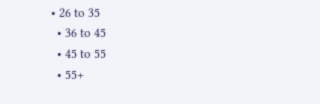• 26 to 35
  • 36 to 45
  • 45 to 55
  • 55+